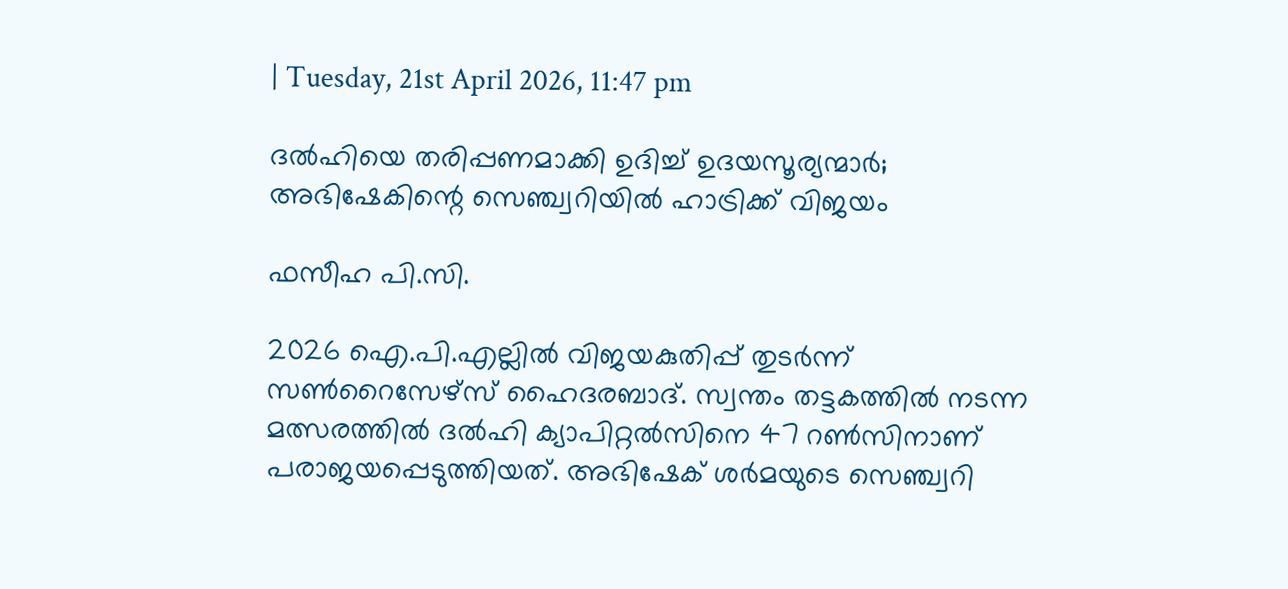| Tuesday, 21st April 2026, 11:47 pm

ദല്‍ഹിയെ തരിപ്പണമാക്കി ഉദിച്ച് ഉദയസൂര്യന്മാര്‍; അഭിഷേകിന്റെ സെഞ്ച്വറിയില്‍ ഹാട്രിക്ക് വിജയം

ഫസീഹ പി.സി.

2026 ഐ.പി.എല്ലില്‍ വിജയകുതിപ്പ് തുടര്‍ന്ന് സണ്‍റൈസേഴ്സ് ഹൈദരബാദ്. സ്വന്തം തട്ടകത്തില്‍ നടന്ന മത്സരത്തില്‍ ദല്‍ഹി ക്യാപിറ്റല്‍സിനെ 47 റണ്‍സിനാണ് പരാജയപ്പെടുത്തിയത്. അഭിഷേക് ശര്‍മയുടെ സെഞ്ച്വറി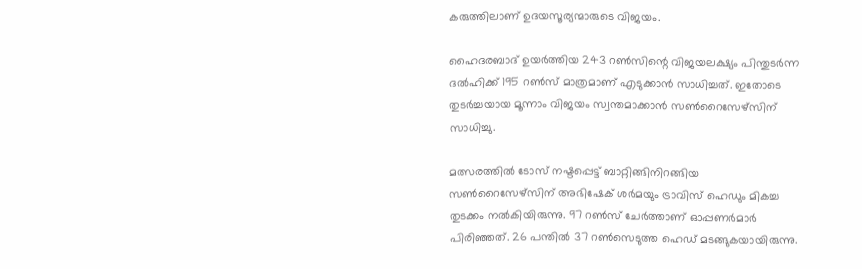കരുത്തിലാണ് ഉദയസൂര്യന്മാരുടെ വിജയം.

ഹൈദരബാദ് ഉയര്‍ത്തിയ 243 റണ്‍സിന്റെ വിജയലക്ഷ്യം പിന്തുടര്‍ന്ന ദല്‍ഹിക്ക് 195 റണ്‍സ് മാത്രമാണ് എടുക്കാന്‍ സാധിച്ചത്. ഇതോടെ തുടര്‍ച്ചയായ മൂന്നാം വിജയം സ്വന്തമാക്കാന്‍ സണ്‍റൈസേഴ്‌സിന് സാധിച്ചു.

മത്സരത്തില്‍ ടോസ് നഷ്ടപ്പെട്ട് ബാറ്റിങ്ങിനിറങ്ങിയ സണ്‍റൈസേഴ്‌സിന് അഭിഷേക് ശര്‍മയും ട്രാവിസ് ഹെഡും മികച്ച തുടക്കം നല്‍കിയിരുന്നു. 97 റണ്‍സ് ചേര്‍ത്താണ് ഓപ്പണര്‍മാര്‍ പിരിഞ്ഞത്. 26 പന്തില്‍ 37 റണ്‍സെടുത്ത ഹെഡ് മടങ്ങുകയായിരുന്നു.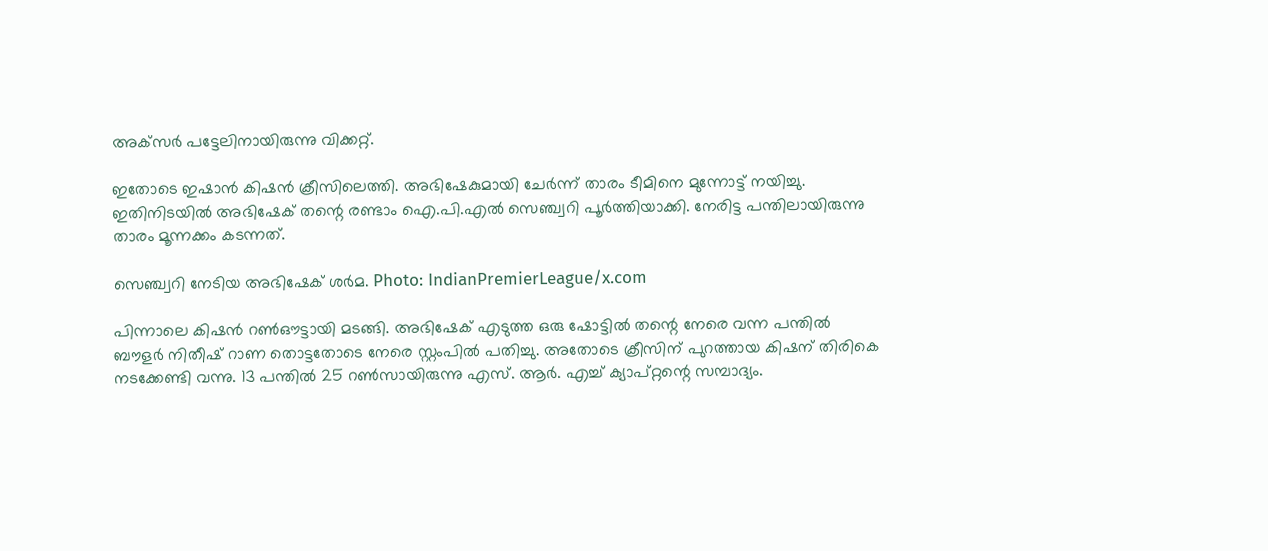അക്‌സര്‍ പട്ടേലിനായിരുന്നു വിക്കറ്റ്.

ഇതോടെ ഇഷാന്‍ കിഷന്‍ ക്രീസിലെത്തി. അഭിഷേകുമായി ചേര്‍ന്ന് താരം ടീമിനെ മുന്നോട്ട് നയിച്ചു. ഇതിനിടയില്‍ അഭിഷേക് തന്റെ രണ്ടാം ഐ.പി.എല്‍ സെഞ്ച്വറി പൂര്‍ത്തിയാക്കി. നേരിട്ട പന്തിലായിരുന്നു താരം മൂന്നക്കം കടന്നത്.

സെഞ്ച്വറി നേടിയ അഭിഷേക് ശർമ. Photo: IndianPremierLeague/x.com

പിന്നാലെ കിഷന്‍ റണ്‍ഔട്ടായി മടങ്ങി. അഭിഷേക് എടുത്ത ഒരു ഷോട്ടില്‍ തന്റെ നേരെ വന്ന പന്തില്‍ ബൗളര്‍ നിതീഷ് റാണ തൊട്ടതോടെ നേരെ സ്റ്റംപില്‍ പതിച്ചു. അതോടെ ക്രീസിന് പുറത്തായ കിഷന് തിരികെ നടക്കേണ്ടി വന്നു. 13 പന്തില്‍ 25 റണ്‍സായിരുന്നു എസ്. ആര്‍. എച്ച് ക്യാപ്റ്റന്റെ സമ്പാദ്യം.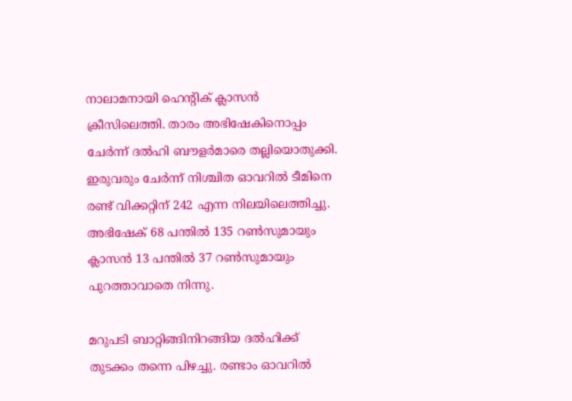നാലാമനായി ഹെന്റിക് ക്ലാസന്‍ ക്രീസിലെത്തി. താരം അഭിഷേകിനൊപ്പം ചേര്‍ന്ന് ദല്‍ഹി ബൗളര്‍മാരെ തല്ലിയൊതുക്കി. ഇരുവരും ചേര്‍ന്ന് നിശ്ചിത ഓവറില്‍ ടീമിനെ രണ്ട് വിക്കറ്റിന് 242 എന്ന നിലയിലെത്തിച്ചു. അഭിഷേക് 68 പന്തില്‍ 135 റണ്‍സുമായും ക്ലാസന്‍ 13 പന്തില്‍ 37 റണ്‍സുമായും പുറത്താവാതെ നിന്നു.

മറുപടി ബാറ്റിങ്ങിനിറങ്ങിയ ദല്‍ഹിക്ക് തുടക്കം തന്നെ പിഴച്ചു. രണ്ടാം ഓവറില്‍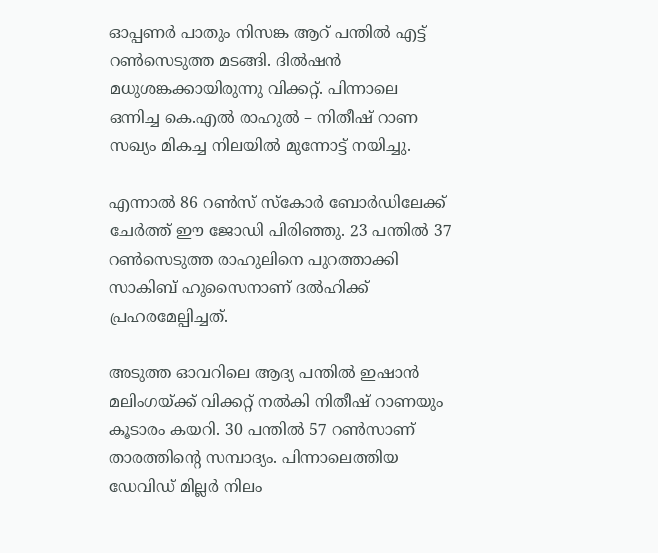ഓപ്പണര്‍ പാതും നിസങ്ക ആറ് പന്തില്‍ എട്ട് റണ്‍സെടുത്ത മടങ്ങി. ദില്‍ഷന്‍ മധുശങ്കക്കായിരുന്നു വിക്കറ്റ്. പിന്നാലെ ഒന്നിച്ച കെ.എല്‍ രാഹുല്‍ – നിതീഷ് റാണ സഖ്യം മികച്ച നിലയില്‍ മുന്നോട്ട് നയിച്ചു.

എന്നാല്‍ 86 റണ്‍സ് സ്‌കോര്‍ ബോര്‍ഡിലേക്ക് ചേര്‍ത്ത് ഈ ജോഡി പിരിഞ്ഞു. 23 പന്തില്‍ 37 റണ്‍സെടുത്ത രാഹുലിനെ പുറത്താക്കി സാകിബ് ഹുസൈനാണ് ദല്‍ഹിക്ക് പ്രഹരമേല്പിച്ചത്.

അടുത്ത ഓവറിലെ ആദ്യ പന്തില്‍ ഇഷാന്‍ മലിംഗയ്ക്ക് വിക്കറ്റ് നല്‍കി നിതീഷ് റാണയും കൂടാരം കയറി. 30 പന്തില്‍ 57 റണ്‍സാണ് താരത്തിന്റെ സമ്പാദ്യം. പിന്നാലെത്തിയ ഡേവിഡ് മില്ലര്‍ നിലം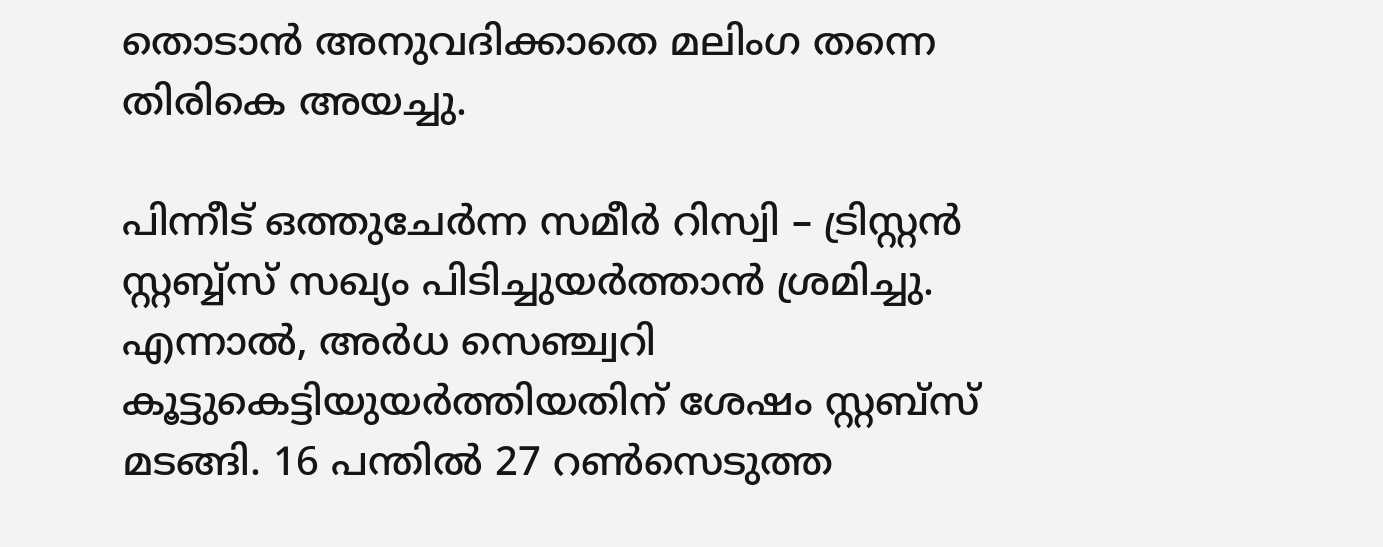തൊടാന്‍ അനുവദിക്കാതെ മലിംഗ തന്നെ തിരികെ അയച്ചു.

പിന്നീട് ഒത്തുചേര്‍ന്ന സമീര്‍ റിസ്വി – ട്രിസ്റ്റന്‍ സ്റ്റബ്ബ്‌സ് സഖ്യം പിടിച്ചുയര്‍ത്താന്‍ ശ്രമിച്ചു. എന്നാല്‍, അര്‍ധ സെഞ്ച്വറി കൂട്ടുകെട്ടിയുയര്‍ത്തിയതിന് ശേഷം സ്റ്റബ്‌സ് മടങ്ങി. 16 പന്തില്‍ 27 റണ്‍സെടുത്ത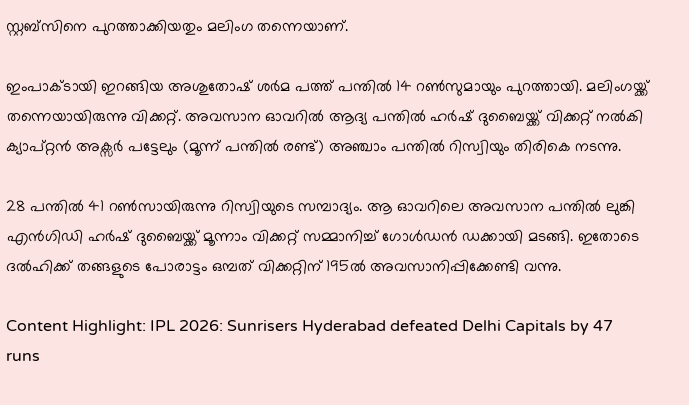സ്റ്റബ്സിനെ പുറത്താക്കിയതും മലിംഗ തന്നെയാണ്.

ഇംപാക്ടായി ഇറങ്ങിയ അശുതോഷ് ശര്‍മ പത്ത് പന്തില്‍ 14 റണ്‍സുമായും പുറത്തായി. മലിംഗയ്ക്ക് തന്നെയായിരുന്നു വിക്കറ്റ്. അവസാന ഓവറില്‍ ആദ്യ പന്തില്‍ ഹര്‍ഷ് ദുബൈയ്ക്ക് വിക്കറ്റ് നല്‍കി ക്യാപ്റ്റന്‍ അക്സര്‍ പട്ടേലും (മൂന്ന് പന്തില്‍ രണ്ട്) അഞ്ചാം പന്തില്‍ റിസ്വിയും തിരികെ നടന്നു.

28 പന്തില്‍ 41 റണ്‍സായിരുന്നു റിസ്വിയുടെ സമ്പാദ്യം. ആ ഓവറിലെ അവസാന പന്തില്‍ ലുങ്കി എന്‍ഗിഡി ഹര്‍ഷ് ദുബൈയ്ക്ക് മൂന്നാം വിക്കറ്റ് സമ്മാനിച്ച് ഗോള്‍ഡന്‍ ഡക്കായി മടങ്ങി. ഇതോടെ ദല്‍ഹിക്ക് തങ്ങളുടെ പോരാട്ടം ഒമ്പത് വിക്കറ്റിന് 195ല്‍ അവസാനിപ്പിക്കേണ്ടി വന്നു.

Content Highlight: IPL 2026: Sunrisers Hyderabad defeated Delhi Capitals by 47 runs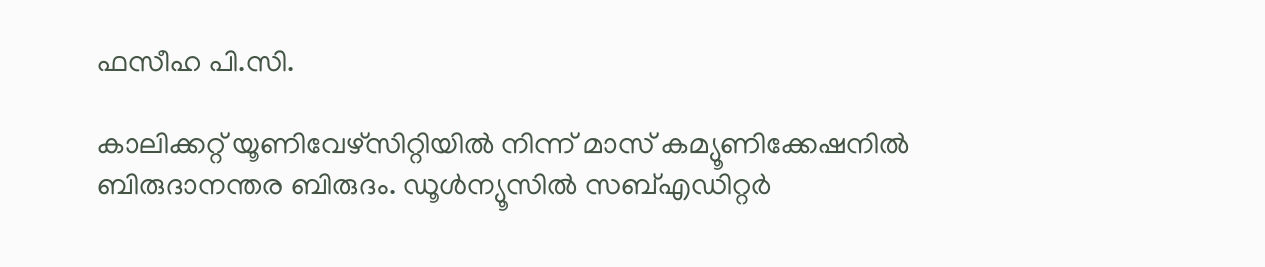ഫസീഹ പി.സി.

കാലിക്കറ്റ് യൂണിവേഴ്‌സിറ്റിയില്‍ നിന്ന് മാസ് കമ്യൂണിക്കേഷനില്‍ ബിരുദാനന്തര ബിരുദം. ഡൂള്‍ന്യൂസില്‍ സബ്എഡിറ്റര്‍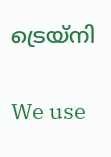ട്രെയ്‌നി

We use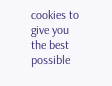cookies to give you the best possible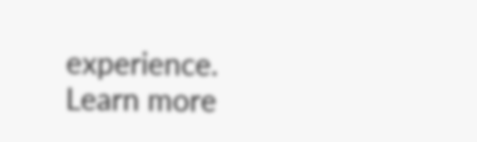experience. Learn more